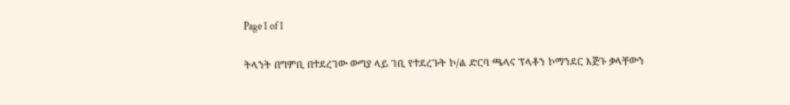Page 1 of 1

ትላንት በግምቢ በተደረገው ውግያ ላይ ገቢ የተደረጉት ኮ/ል ድርባ ጫላና ፕላቶን ኮማንደር እጅጉ ቃላቸውን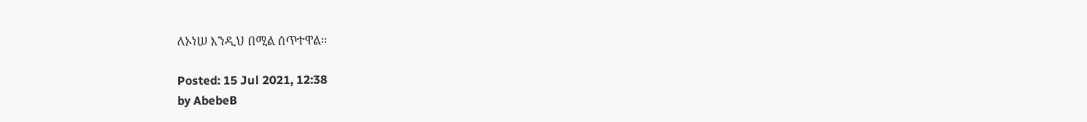ለኦነሠ እንዲህ በሚል ሰጥተዋል፡፡

Posted: 15 Jul 2021, 12:38
by AbebeB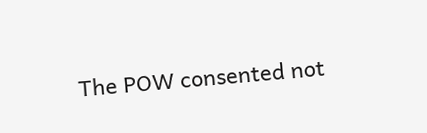The POW consented not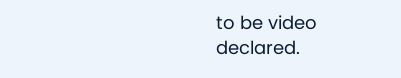to be video declared.